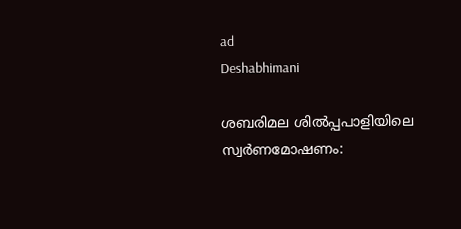ad
Deshabhimani

ശബരിമല ശിൽപ്പപാളിയിലെ സ്വർണമോഷണം: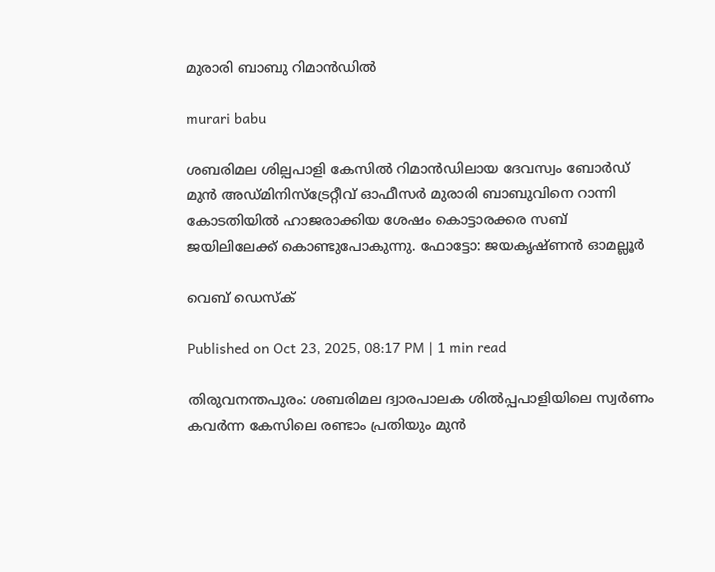മുരാരി ബാബു റിമാൻഡിൽ

murari babu

ശബരിമല ശില്പപാളി കേസിൽ റിമാൻഡിലായ ദേവസ്വം ബോർഡ് മുൻ അഡ്മിനിസ്‌ട്രേറ്റീവ് ഓഫീസർ മുരാരി ബാബുവിനെ റാന്നി കോടതിയിൽ ഹാജരാക്കിയ ശേഷം കൊട്ടാരക്കര സബ് ജയിലിലേക്ക് കൊണ്ടുപോകുന്നു. ഫോട്ടോ: ജയകൃഷ്ണൻ ഓമല്ലൂർ

വെബ് ഡെസ്ക്

Published on Oct 23, 2025, 08:17 PM | 1 min read

തിരുവനന്തപുരം: ശബരിമല ദ്വാരപാലക ശിൽപ്പപാളിയിലെ സ്വർണം കവർന്ന കേസിലെ രണ്ടാം പ്രതിയും മുൻ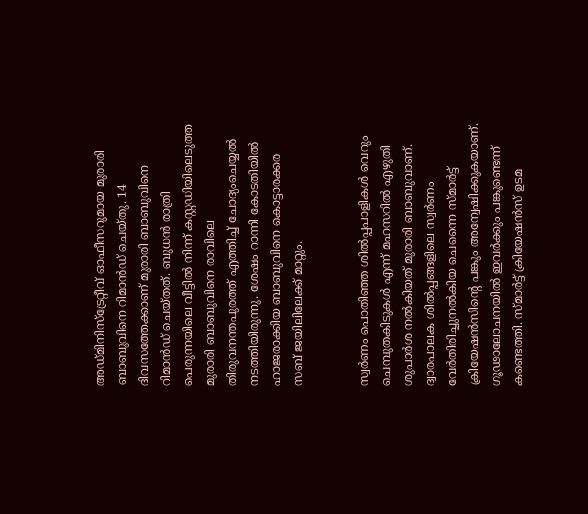അഡ്മിനിസ്ട്രേറ്റീവ് ഓഫീസറുമായ മുരാരി ബാബുവിനെ റിമാൻഡ് ചെയ്തു. 14 ദിവസത്തേക്കാണ് മുരാരി ബാബുവിനെ റിമാൻഡ് ചെയ്തത്. ബുധൻ രാത്രി പെരുന്നയിലെ വീട്ടിൽ നിന്ന് കസ്റ്റഡിയിലെടുത്ത മുരാരി ബാബുവിനെ രാവിലെ തിരുവനന്തപുരത്ത് എത്തിച്ച് ചോദ്യംചെയ്യൽ നടത്തിയിരുന്നു. ശേഷം റാന്നി കോടതിയിൽ ഹാജരാക്കിയ ബാബുവിനെ കൊട്ടാരക്കര സബ് ജയിലിലേക്ക് മാറ്റും.


സ്വർണം പൊതിഞ്ഞ ശിൽപ്പപാളികൾ വെറും ചെമ്പുതകിടുകൾ എന്ന് മഹസറിൽ എഴുതി ശുപാർശ നൽകിയത് മുരാരി ബാബുവാണ്. ദ്വാരപാലക ശിൽപ്പങ്ങളിലെ സ്വർണം വേർതിരിച്ചുനൽകിയ ചെന്നൈ സ്മാർട്ട് ക്രിയേഷൻസിന്റെ പങ്കും അന്വേഷിക്കുകയാണ്. ഗൂഢാലോചനയിൽ ഇവർക്കും പങ്കുണ്ടെന്ന് കണ്ടെത്തി. സ്മാർട്ട് ക്രിയേഷൻസ് ഉടമ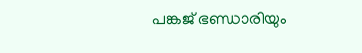പങ്കജ് ഭണ്ഡാരിയും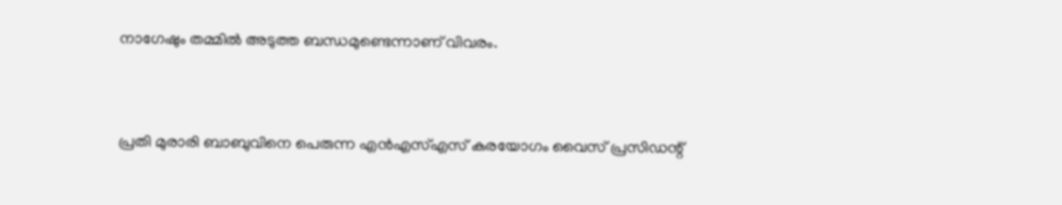നാഗേഷും തമ്മിൽ അടുത്ത ബന്ധമുണ്ടെന്നാണ് വിവരം.


പ്രതി മുരാരി ബാബുവിനെ പെരുന്ന എൻഎസ്‌എസ്‌ കരയോഗം വൈസ് പ്രസിഡന്റ്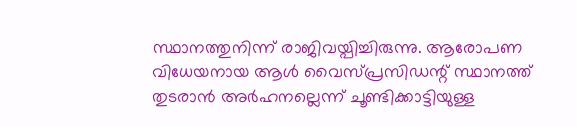സ്ഥാനത്തുനിന്ന്‌ രാജിവയ്പിച്ചിരുന്നു. ആരോപണ വിധേയനായ ആൾ വൈസ്‌പ്രസിഡന്റ്‌ സ്ഥാനത്ത് തുടരാൻ അർഹനല്ലെന്ന്‌ ചൂണ്ടിക്കാട്ടിയുള്ള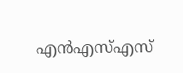എൻഎസ്‌എസ്‌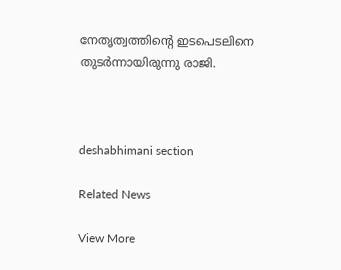നേതൃത്വത്തിന്റെ ഇടപെടലിനെ തുടർന്നായിരുന്നു രാജി.



deshabhimani section

Related News

View More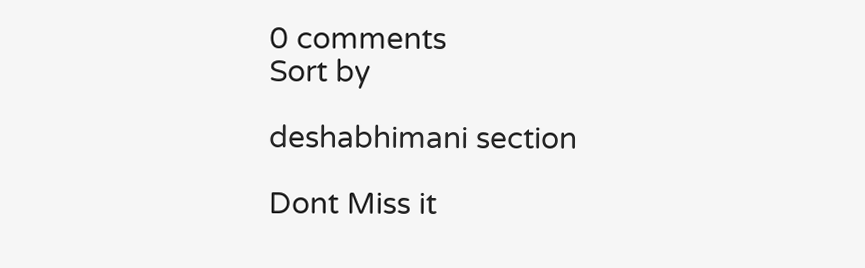0 comments
Sort by

deshabhimani section

Dont Miss it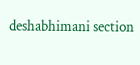deshabhimani section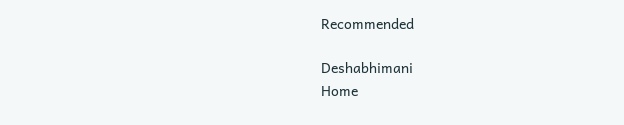Recommended

Deshabhimani
Home